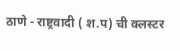ठाणे - राष्ट्रवादी ( श.प) ची क्लस्टर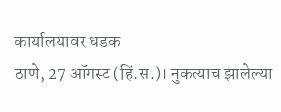कार्यालयावर धडक
ठाणे, 27 ऑगस्ट (हिं.स.)। नुकत्याच झालेल्या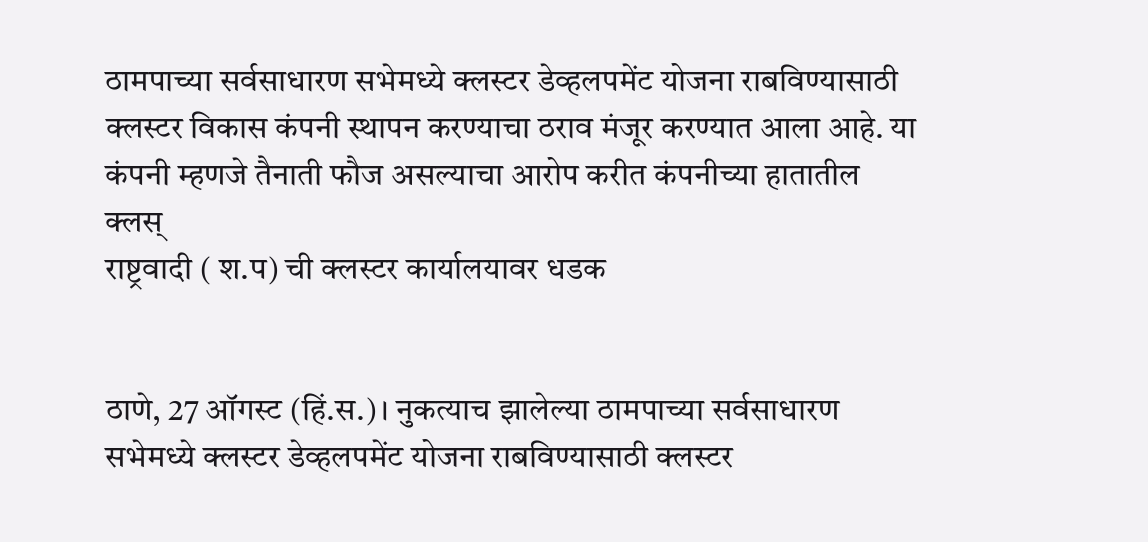ठामपाच्या सर्वसाधारण सभेमध्ये क्लस्टर डेव्हलपमेंट योजना राबविण्यासाठी क्लस्टर विकास कंपनी स्थापन करण्याचा ठराव मंजूर करण्यात आला आहे. या कंपनी म्हणजे तैनाती फौज असल्याचा आरोप करीत कंपनीच्या हातातील क्लस्
राष्ट्रवादी ( श.प) ची क्लस्टर कार्यालयावर धडक


ठाणे, 27 ऑगस्ट (हिं.स.)। नुकत्याच झालेल्या ठामपाच्या सर्वसाधारण सभेमध्ये क्लस्टर डेव्हलपमेंट योजना राबविण्यासाठी क्लस्टर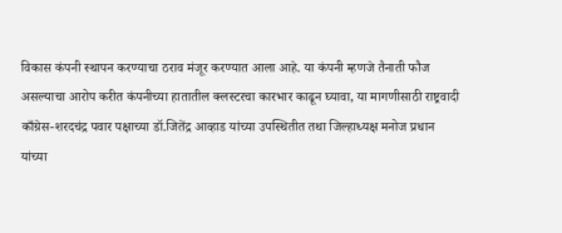विकास कंपनी स्थापन करण्याचा ठराव मंजूर करण्यात आला आहे. या कंपनी म्हणजे तैनाती फौज असल्याचा आरोप करीत कंपनीच्या हातातील क्लस्टरचा कारभार काढून घ्यावा, या मागणीसाठी राष्ट्रवादी काँग्रेस-शरदचंद्र पवार पक्षाच्या डॉ.जितेंद्र आव्हाड यांच्या उपस्थितीत तथा जिल्हाध्यक्ष मनोज प्रधान यांच्या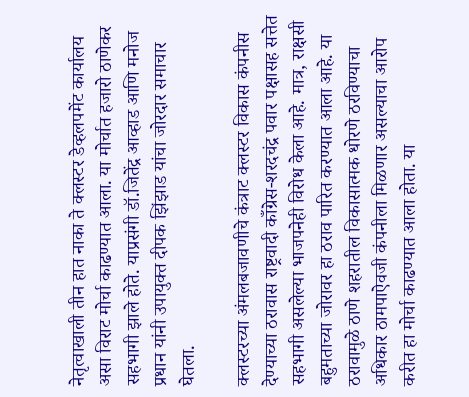नेतृत्वाखाली तीन हात नाका ते क्लस्टर डेव्हलपमेंट कार्यालय असा विराट मोर्चा काढण्यात आला. या मोर्चात हजारो ठाणेकर सहभागी झाले होते. याप्रसंगी डॉ.जितेंद्र आव्हाड आणि मनोज प्रधान यांनी उपायुक्त दीपक झिंझाड यांचा जोरदार समाचार घेतला.

क्लस्टरच्या अंमलबजावणीचे कंत्राट क्लस्टर विकास कंपनीस देण्याच्या ठरावास राष्ट्रवादी काँग्रेस-शरदचंद्र पवार पक्षासह सत्तेत सहभागी असलेल्या भाजपनेही विरोध केला आहे. मात्र, राक्षसी बहुमताच्या जोरावर हा ठराव पारित करण्यात आला आहे. या ठरावामुळे ठाणे शहरातील विकासात्मक धोरणे ठरविण्याचा अधिकार ठामपाऐवजी कंपनीला मिळणार असल्याचा आरोप करीत हा मोर्चा काढण्यात आला होता. या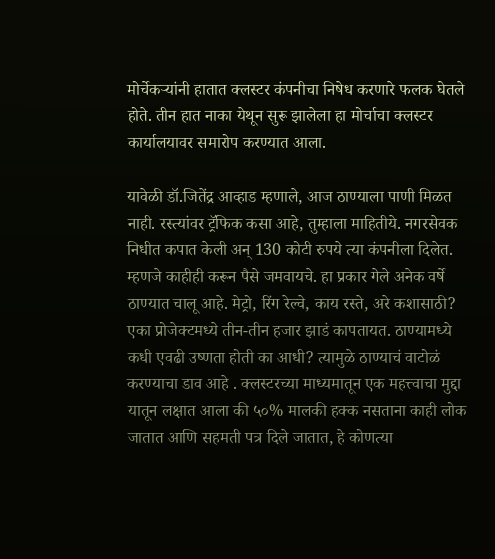मोर्चेकऱ्यांनी हातात क्लस्टर कंपनीचा निषेध करणारे फलक घेतले होते. तीन हात नाका येथून सुरू झालेला हा मोर्चाचा क्लस्टर कार्यालयावर समारोप करण्यात आला.

यावेळी डॉ.जितेंद्र आव्हाड म्हणाले, आज ठाण्याला पाणी मिळत नाही. रस्त्यांवर ट्रॅफिक कसा आहे, तुम्हाला माहितीये. नगरसेवक निधीत कपात केली अन् 130 कोटी रुपये त्या कंपनीला दिलेत. म्हणजे काहीही करून पैसे जमवायचे. हा प्रकार गेले अनेक वर्षे ठाण्यात चालू आहे. मेट्रो, रिंग रेल्वे, काय रस्ते, अरे कशासाठी? एका प्रोजेक्टमध्ये तीन-तीन हजार झाडं कापतायत. ठाण्यामध्ये कधी एवढी उष्णता होती का आधी? त्यामुळे ठाण्याचं वाटोळं करण्याचा डाव आहे . क्लस्टरच्या माध्यमातून एक महत्त्वाचा मुद्दा यातून लक्षात आला की ५०% मालकी हक्क नसताना काही लोक जातात आणि सहमती पत्र दिले जातात, हे कोणत्या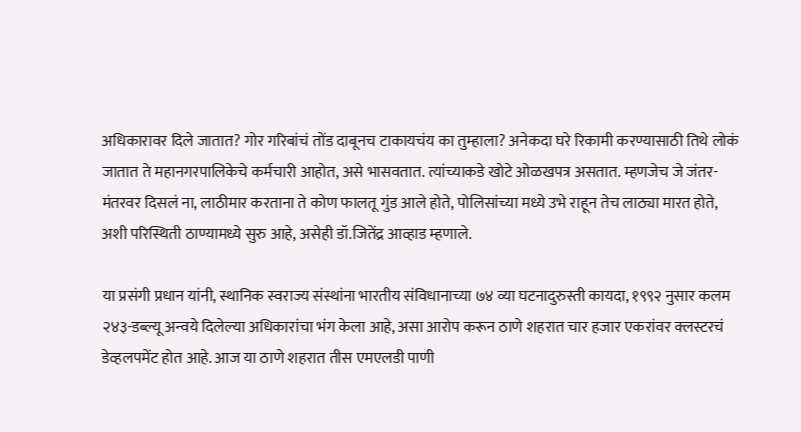अधिकारावर दिले जातात? गोर गरिबांचं तोंड दाबूनच टाकायचंय का तुम्हाला? अनेकदा घरे रिकामी करण्यासाठी तिथे लोकं जातात ते महानगरपालिकेचे कर्मचारी आहोत, असे भासवतात. त्यांच्याकडे खोटे ओळखपत्र असतात. म्हणजेच जे जंतर-मंतरवर दिसलं ना, लाठीमार करताना ते कोण फालतू गुंड आले होते, पोलिसांच्या मध्ये उभे राहून तेच लाठ्या मारत होते, अशी परिस्थिती ठाण्यामध्ये सुरु आहे, असेही डॉ.जितेंद्र आव्हाड म्हणाले.

या प्रसंगी प्रधान यांनी, स्थानिक स्वराज्य संस्थांना भारतीय संविधानाच्या ७४ व्या घटनादुरुस्ती कायदा, १९९२ नुसार कलम २४३-डब्ल्यू अन्वये दिलेल्या अधिकारांचा भंग केला आहे, असा आरोप करून ठाणे शहरात चार हजार एकरांवर क्लस्टरचं डेव्हलपमेंट होत आहे. आज या ठाणे शहरात तीस एमएलडी पाणी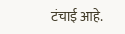टंचाई आहे.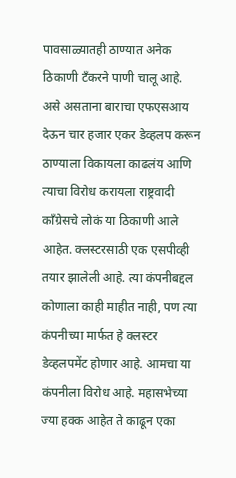पावसाळ्यातही ठाण्यात अनेक ठिकाणी टँकरने पाणी चालू आहे. असे असताना बाराचा एफएसआय देऊन चार हजार एकर डेव्हलप करून ठाण्याला विकायला काढलंय आणि त्याचा विरोध करायला राष्ट्रवादी काँग्रेसचे लोकं या ठिकाणी आले आहेत. क्लस्टरसाठी एक एसपीव्ही तयार झालेली आहे. त्या कंपनीबद्दल कोणाला काही माहीत नाही, पण त्या कंपनीच्या मार्फत हे क्लस्टर डेव्हलपमेंट होणार आहे. आमचा या कंपनीला विरोध आहे. महासभेच्या ज्या हक्क आहेत ते काढून एका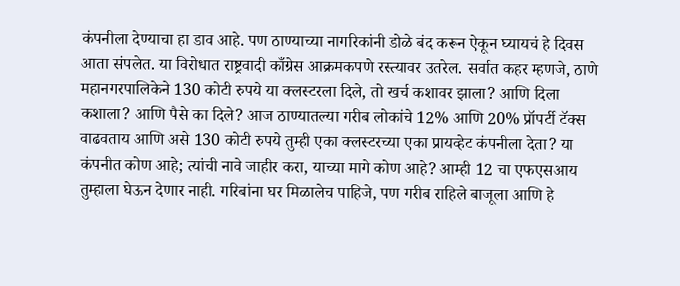कंपनीला देण्याचा हा डाव आहे. पण ठाण्याच्या नागरिकांनी डोळे बंद करून ऐकून घ्यायचं हे दिवस आता संपलेत. या विरोधात राष्ट्रवादी काँग्रेस आक्रमकपणे रस्त्यावर उतरेल. सर्वात कहर म्हणजे, ठाणे महानगरपालिकेने 130 कोटी रुपये या क्लस्टरला दिले, तो खर्च कशावर झाला? आणि दिला कशाला? आणि पैसे का दिले? आज ठाण्यातल्या गरीब लोकांचे 12% आणि 20% प्रॉपर्टी टॅक्स वाढवताय आणि असे 130 कोटी रुपये तुम्ही एका क्लस्टरच्या एका प्रायव्हेट कंपनीला देता? या कंपनीत कोण आहे; त्यांची नावे जाहीर करा, याच्या मागे कोण आहे? आम्ही 12 चा एफएसआय तुम्हाला घेऊन देणार नाही. गरिबांना घर मिळालेच पाहिजे, पण गरीब राहिले बाजूला आणि हे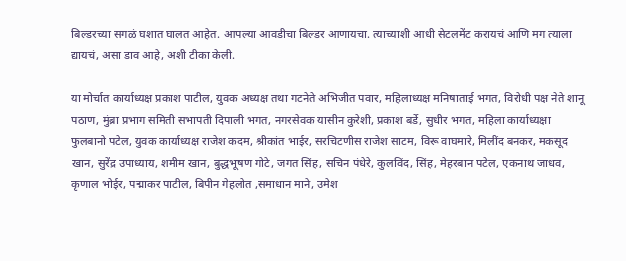बिल्डरच्या सगळं घशात घालत आहेत. आपल्या आवडीचा बिल्डर आणायचा. त्याच्याशी आधी सेटलमेंट करायचं आणि मग त्याला द्यायचं, असा डाव आहे, अशी टीका केली.

या मोर्चात कार्याध्यक्ष प्रकाश पाटील, युवक अध्यक्ष तथा गटनेते अभिजीत पवार, महिलाध्यक्ष मनिषाताई भगत, विरोधी पक्ष नेते शानू पठाण, मुंब्रा प्रभाग समिती सभापती दिपाली भगत, नगरसेवक यासीन कुरेशी, प्रकाश बर्डे, सुधीर भगत, महिला कार्याध्यक्षा फुलबानो पटेल, युवक कार्याध्यक्ष राजेश कदम, श्रीकांत भाईर, सरचिटणीस राजेश साटम, विरू वाघमारे, मिलींद बनकर, मकसूद खान, सुरेंद्र उपाध्याय, शमीम खान, बुद्धभूषण गोटे, जगत सिंह, सचिन पंधेरे, कुलविंद, सिंह, मेहरबान पटेल, एकनाथ जाधव, कृणाल भोईर, पद्माकर पाटील, बिपीन गेहलोत ,समाधान माने, उमेश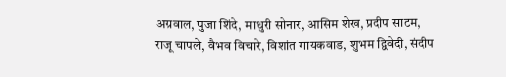अग्रवाल, पुजा शिंदे, माधुरी सोनार, आसिम शेख, प्रदीप साटम, राजू चापले, वैभव विचारे, विशांत गायकवाड, शुभम द्विवेदी, संदीप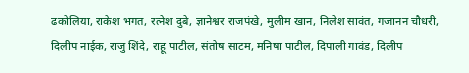ढकोलिया, राकेश भगत, रत्नेश दुबे, ज्ञानेश्वर राजपंखे, मुलीम खान, निलेश सावंत, गजानन चौधरी, दिलीप नाईक, राजु शिंदे, राहू पाटील, संतोष साटम, मनिषा पाटील, दिपाली गावंड, दिलीप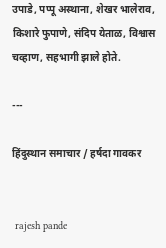उपाडे, पप्पू अस्थाना, शेखर भालेराव, किशारे फुपाणे, संदिप येताळ, विश्वास चव्हाण, सहभागी झाले होते.

---

हिंदुस्थान समाचार / हर्षदा गावकर


 rajesh pande